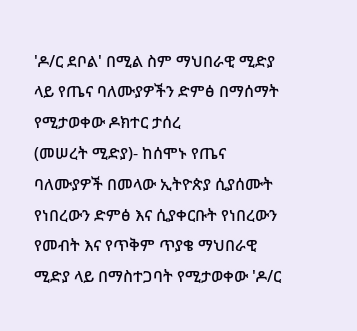'ዶ/ር ደቦል' በሚል ስም ማህበራዊ ሚድያ ላይ የጤና ባለሙያዎችን ድምፅ በማሰማት የሚታወቀው ዶክተር ታሰረ
(መሠረት ሚድያ)- ከሰሞኑ የጤና ባለሙያዎች በመላው ኢትዮጵያ ሲያሰሙት የነበረውን ድምፅ እና ሲያቀርቡት የነበረውን የመብት እና የጥቅም ጥያቄ ማህበራዊ ሚድያ ላይ በማስተጋባት የሚታወቀው 'ዶ/ር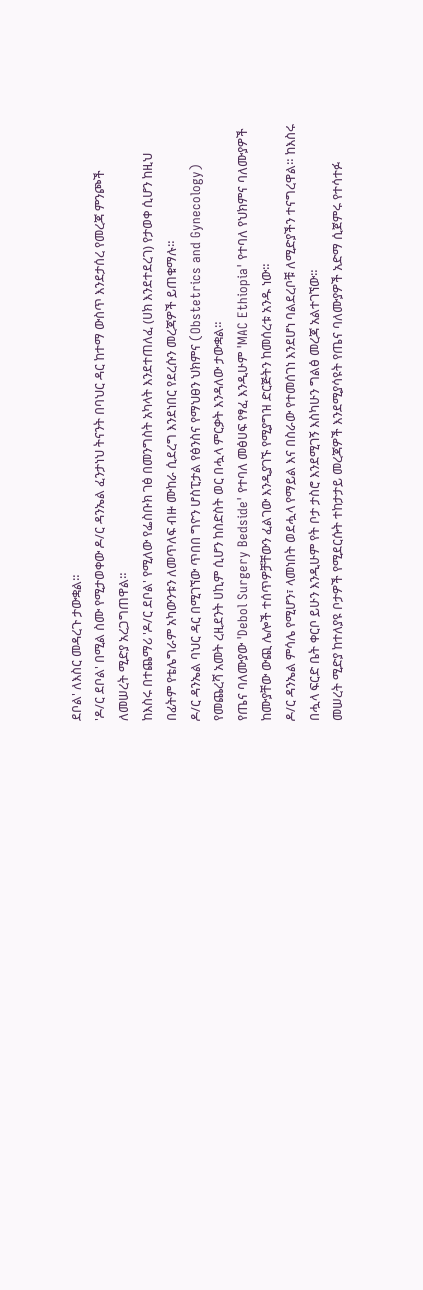ደቦል' ለእስር መዳረጉ ታውቋል።
'ዶ/ር ደቦል' በሚል ስሙ የሚታወቀው ዶ/ር ዳንኤል ፈንታነህ ትናንት በባህር ዳር ከተማ ውስጥ እንደታሰረ የመረጃ ምንጮች ለመሠረት ሚድያ አረጋግጠዋል።
ከእስሩ በተጨማሪ 'ዶ/ር ደቦል' የሚለው የፌስቡክ ገፅ በመንግስት አካላት እንደተጠለፈ (ሀክ እንደተደረገ) የታወቀ ሲሆን ከዚህ በፊትም የቴሌግራም አካውንቱን ለመጥለፍ ብዙ ሙከራ ሲደረግ እንደነበር የደረሱን መረጃዎች ይጠቁማሉ።
ዶ/ር ዳንኤል ባህር ዳር በሚገኘው ጥበበ ግዮን ሆስፒታል የፅንስና የማህፀን ህክምና (Obstetrics and Gynecology) የመጨረሻ አመት ረዚደንት ሀኪም ሲሆን ከስድስት ወር በሗላ ምርቃት እንዳለው ታውቋል።
የጤና ባለሙያው 'Debol Surgery Bedside' የተባለ መፅሀፍ የፃፈ እንዲሁም 'MAC Ethiopia' የተባለ የህክምና ባለሙያዎች ከሙያቸው ውጪ ሌሎች ተሰጥዎቻቸውን ፈልገው እንዲያገኙ የሚያግዝ ድርጅትን ከመሰረቱ አንዱ ነው።
ዶ/ር ዳንኤል ምሳሌ የሚሆን፣ ላመነበት ወደሗላ የማይል እና በስራው የተመሰገነ እንደሆነ ባልደረቦቹ ለሚድያችን ተናግረዋል። ከእስሩ በሗላ ፍርድ ቤት ቀርቦ ይሁን እንዲሁም የት ቦታ ታስሮ እንደሚገኝ እስካሁን ግልፅ መረጃ አልተገኘው።
መሠረት ሚድያ ከተለያዩ ቦታዎች የሚደርሱት ተከታታይ መረጃዎች እንደሚያሳዩት የጤና ባለሙያዎች አድማ ሲጀምሩ የተሳተፉ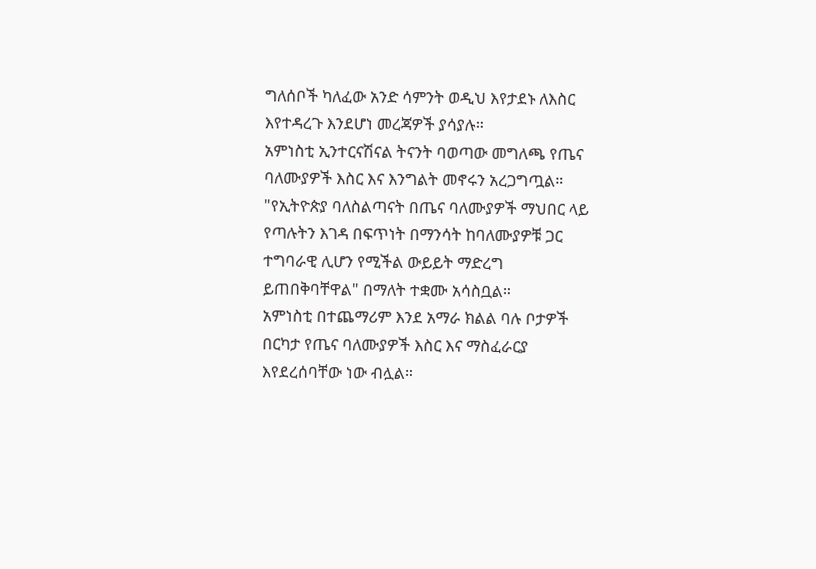ግለሰቦች ካለፈው አንድ ሳምንት ወዲህ እየታደኑ ለእስር እየተዳረጉ እንደሆነ መረጃዎች ያሳያሉ።
አምነስቲ ኢንተርናሽናል ትናንት ባወጣው መግለጫ የጤና ባለሙያዎች እስር እና እንግልት መኖሩን አረጋግጧል።
"የኢትዮጵያ ባለስልጣናት በጤና ባለሙያዎች ማህበር ላይ የጣሉትን እገዳ በፍጥነት በማንሳት ከባለሙያዎቹ ጋር ተግባራዊ ሊሆን የሚችል ውይይት ማድረግ ይጠበቅባቸዋል" በማለት ተቋሙ አሳስቧል።
አምነስቲ በተጨማሪም እንደ አማራ ክልል ባሉ ቦታዎች በርካታ የጤና ባለሙያዎች እስር እና ማስፈራርያ እየደረሰባቸው ነው ብሏል።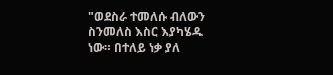"ወደስራ ተመለሱ ብለውን ስንመለስ እስር እያካሄዱ ነው። በተለይ ነቃ ያለ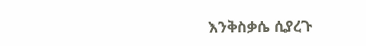እንቅስቃሴ ሲያረጉ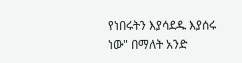የነበሩትን እያሳደዱ እያሰሩ ነው" በማለት አንድ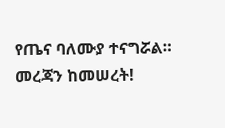የጤና ባለሙያ ተናግሯል።
መረጃን ከመሠረት!